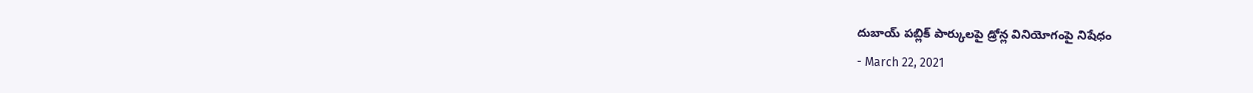దుబాయ్ పబ్లిక్ పార్కులపై డ్రోన్ల వినియోగంపై నిషేధం
- March 22, 2021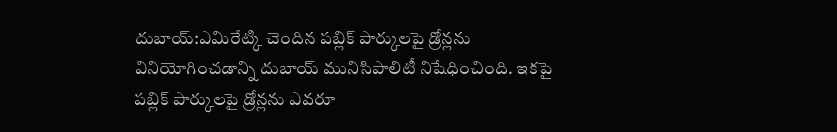దుబాయ్:ఎమిరేట్కి చెందిన పబ్లిక్ పార్కులపై డ్రోన్లను వినియోగించడాన్ని దుబాయ్ మునిసిపాలిటీ నిషేధించింది. ఇకపై పబ్లిక్ పార్కులపై డ్రోన్లను ఎవరూ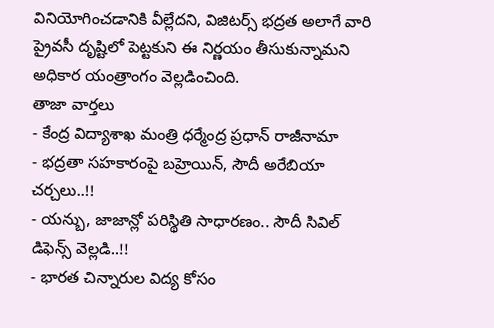వినియోగించడానికి వీల్లేదని, విజిటర్స్ భద్రత అలాగే వారి ప్రైవసీ దృష్టిలో పెట్టకుని ఈ నిర్ణయం తీసుకున్నామని అధికార యంత్రాంగం వెల్లడించింది.
తాజా వార్తలు
- కేంద్ర విద్యాశాఖ మంత్రి ధర్మేంద్ర ప్రధాన్ రాజీనామా
- భద్రతా సహకారంపై బహ్రెయిన్, సౌదీ అరేబియా చర్చలు..!!
- యన్బు, జాజాన్లో పరిస్థితి సాధారణం.. సౌదీ సివిల్ డిఫెన్స్ వెల్లడి..!!
- భారత చిన్నారుల విద్య కోసం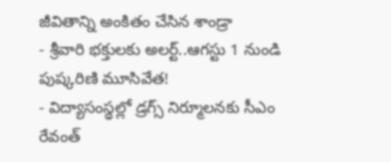జీవితాన్ని అంకితం చేసిన శాండ్రా
- శ్రీవారి భక్తులకు అలర్ట్..ఆగస్టు 1 నుండి పుష్కరిణి మూసివేత!
- విద్యాసంస్థల్లో డ్రగ్స్ నిర్మూలనకు సీఎం రేవంత్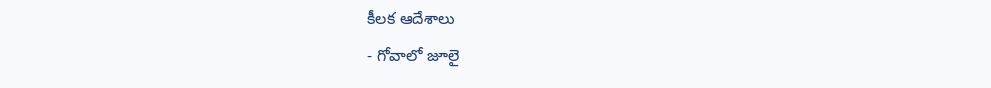కీలక ఆదేశాలు
- గోవాలో జూలై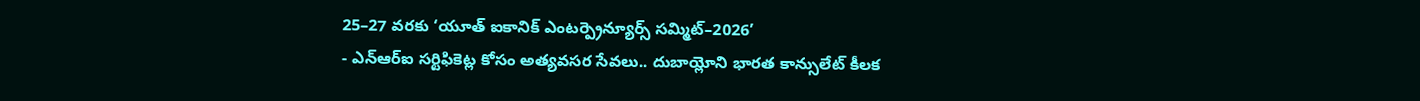25–27 వరకు ‘యూత్ ఐకానిక్ ఎంటర్ప్రెన్యూర్స్ సమ్మిట్–2026’
- ఎన్ఆర్ఐ సర్టిఫికెట్ల కోసం అత్యవసర సేవలు.. దుబాయ్లోని భారత కాన్సులేట్ కీలక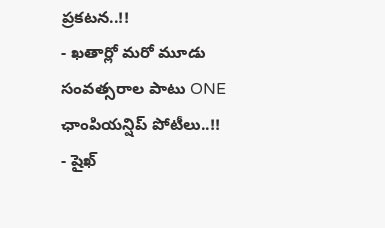ప్రకటన..!!
- ఖతార్లో మరో మూడు సంవత్సరాల పాటు ONE ఛాంపియన్షిప్ పోటీలు..!!
- షైఖ్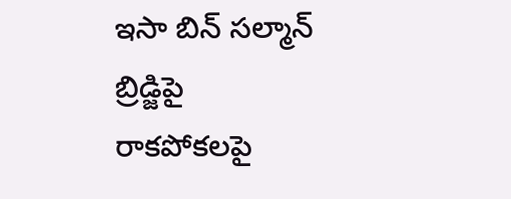ఇసా బిన్ సల్మాన్ బ్రిడ్జిపై రాకపోకలపై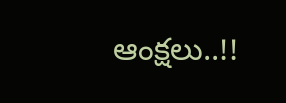ఆంక్షలు..!!